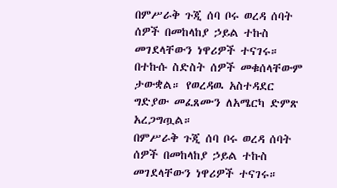በምሥራቅ ጉጂ ሰባ ቦሩ ወረዳ ሰባት ሰዎች በመከላከያ ኃይል ተኩስ መገደላቸውን ነዋሪዎች ተናገሩ።
በተኩሱ ስድስት ሰዎች መቁሰላቸውም ታውቋል። የወረዳዉ አስተዳደር ግድያው መፈጸሙን ለአሜርካ ድምጽ አረጋግጧል።
በምሥራቅ ጉጂ ሰባ ቦሩ ወረዳ ሰባት ሰዎች በመከላከያ ኃይል ተኩስ መገደላቸውን ነዋሪዎች ተናገሩ።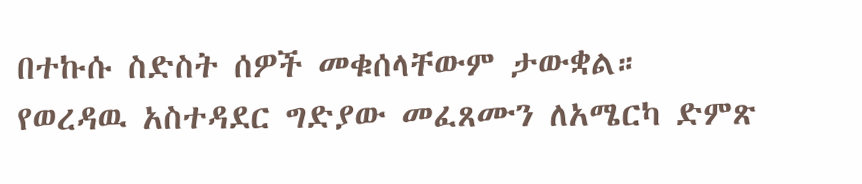በተኩሱ ስድስት ሰዎች መቁሰላቸውም ታውቋል። የወረዳዉ አስተዳደር ግድያው መፈጸሙን ለአሜርካ ድምጽ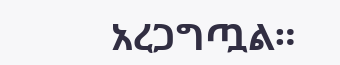አረጋግጧል።